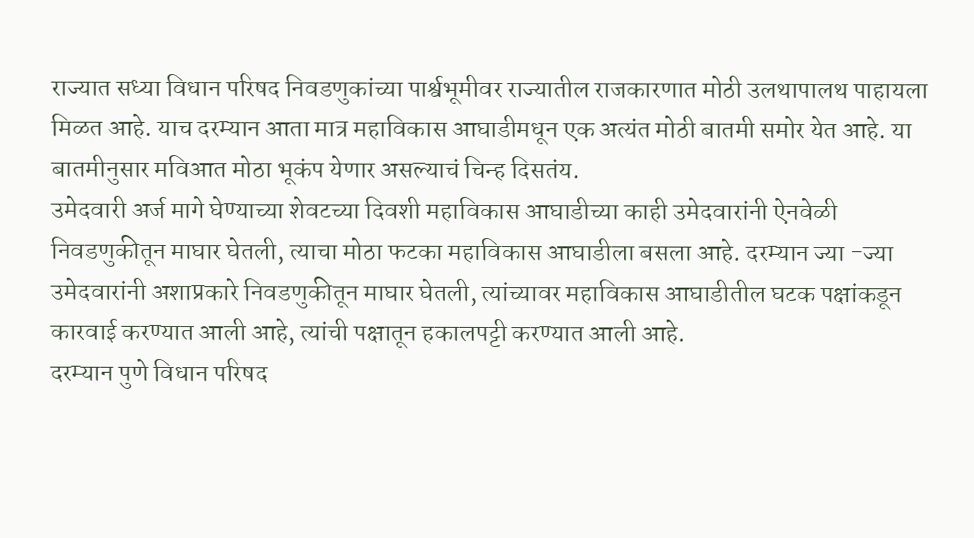राज्यात सध्या विधान परिषद निवडणुकांच्या पार्श्वभूमीवर राज्यातील राजकारणात मोठी उलथापालथ पाहायला मिळत आहे. याच दरम्यान आता मात्र महाविकास आघाडीमधून एक अत्यंत मोठी बातमी समोर येत आहे. या बातमीनुसार मविआत मोठा भूकंप येणार असल्याचं चिन्ह दिसतंय.
उमेदवारी अर्ज मागे घेण्याच्या शेवटच्या दिवशी महाविकास आघाडीच्या काही उमेदवारांनी ऐनवेळी निवडणुकीतून माघार घेतली, त्याचा मोठा फटका महाविकास आघाडीला बसला आहे. दरम्यान ज्या -ज्या उमेदवारांनी अशाप्रकारे निवडणुकीतून माघार घेतली, त्यांच्यावर महाविकास आघाडीतील घटक पक्षांकडून कारवाई करण्यात आली आहे, त्यांची पक्षातून हकालपट्टी करण्यात आली आहे.
दरम्यान पुणे विधान परिषद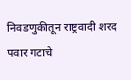निवडणुकीतून राष्ट्रवादी शरद पवार गटाचे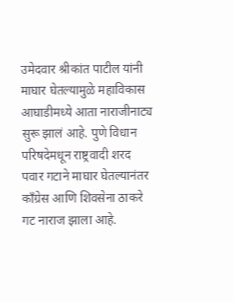उमेदवार श्रीकांत पाटील यांनी माघार घेतल्यामुळे महाविकास आघाडीमध्ये आता नाराजीनाट्य सुरू झालं आहे. पुणे विधान परिषदेमधून राष्ट्रवादी शरद पवार गटाने माघार घेतल्यानंतर काँग्रेस आणि शिवसेना ठाकरे गट नाराज झाला आहे.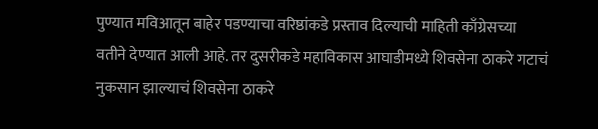पुण्यात मविआतून बाहेर पडण्याचा वरिष्ठांकडे प्रस्ताव दिल्याची माहिती काँग्रेसच्या वतीने देण्यात आली आहे. तर दुसरीकडे महाविकास आघाडीमध्ये शिवसेना ठाकरे गटाचं नुकसान झाल्याचं शिवसेना ठाकरे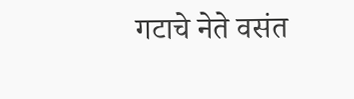गटाचे नेते वसंत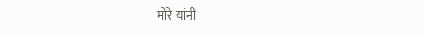मोरे यांनी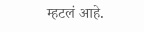म्हटलं आहे.